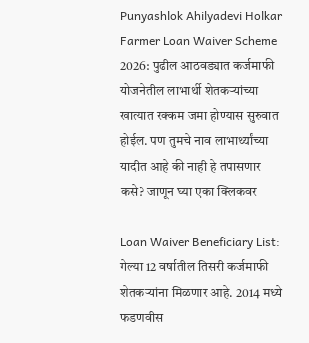Punyashlok Ahilyadevi Holkar Farmer Loan Waiver Scheme 2026: पुढील आठवड्यात कर्जमाफी योजनेतील लाभार्थी शेतकऱ्यांच्या खात्यात रक्कम जमा होण्यास सुरुवात होईल. पण तुमचे नाव लाभार्थ्यांच्या यादीत आहे की नाही हे तपासणार कसे? जाणून घ्या एका क्लिकवर

Loan Waiver Beneficiary List: गेल्या 12 वर्षातील तिसरी कर्जमाफी शेतकऱ्यांना मिळणार आहे. 2014 मध्ये फडणवीस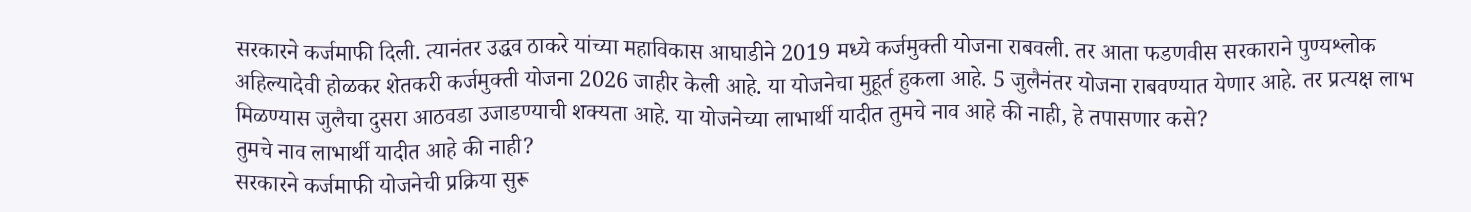सरकारने कर्जमाफी दिली. त्यानंतर उद्धव ठाकरे यांच्या महाविकास आघाडीने 2019 मध्ये कर्जमुक्ती योजना राबवली. तर आता फडणवीस सरकाराने पुण्यश्लोक अहिल्यादेवी होळकर शेतकरी कर्जमुक्ती योजना 2026 जाहीर केली आहे. या योजनेचा मुहूर्त हुकला आहे. 5 जुलैनंतर योजना राबवण्यात येणार आहे. तर प्रत्यक्ष लाभ मिळण्यास जुलैचा दुसरा आठवडा उजाडण्याची शक्यता आहे. या योजनेच्या लाभार्थी यादीत तुमचे नाव आहे की नाही, हे तपासणार कसे?
तुमचे नाव लाभार्थी यादीत आहे की नाही?
सरकारने कर्जमाफी योजनेची प्रक्रिया सुरू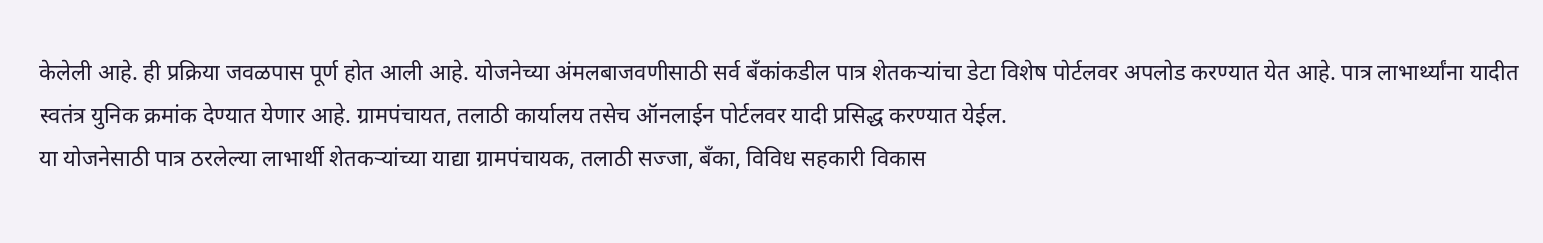केलेली आहे. ही प्रक्रिया जवळपास पूर्ण होत आली आहे. योजनेच्या अंमलबाजवणीसाठी सर्व बँकांकडील पात्र शेतकऱ्यांचा डेटा विशेष पोर्टलवर अपलोड करण्यात येत आहे. पात्र लाभार्थ्यांना यादीत स्वतंत्र युनिक क्रमांक देण्यात येणार आहे. ग्रामपंचायत, तलाठी कार्यालय तसेच ऑनलाईन पोर्टलवर यादी प्रसिद्ध करण्यात येईल.
या योजनेसाठी पात्र ठरलेल्या लाभार्थी शेतकऱ्यांच्या याद्या ग्रामपंचायक, तलाठी सज्जा, बँका, विविध सहकारी विकास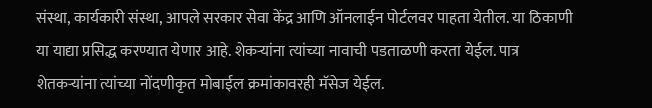संस्था, कार्यकारी संस्था, आपले सरकार सेवा केंद्र आणि ऑनलाईन पोर्टलवर पाहता येतील. या ठिकाणी या याद्या प्रसिद्ध करण्यात येणार आहे. शेकऱ्यांना त्यांच्या नावाची पडताळणी करता येईल. पात्र शेतकऱ्यांना त्यांच्या नोंदणीकृत मोबाईल क्रमांकावरही मॅसेज येईल.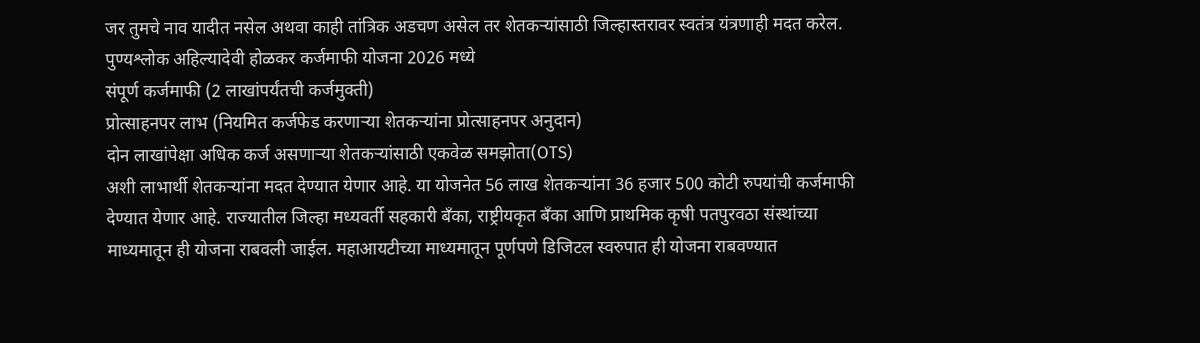जर तुमचे नाव यादीत नसेल अथवा काही तांत्रिक अडचण असेल तर शेतकऱ्यांसाठी जिल्हास्तरावर स्वतंत्र यंत्रणाही मदत करेल.
पुण्यश्लोक अहिल्यादेवी होळकर कर्जमाफी योजना 2026 मध्ये
संपूर्ण कर्जमाफी (2 लाखांपर्यंतची कर्जमुक्ती)
प्रोत्साहनपर लाभ (नियमित कर्जफेड करणाऱ्या शेतकऱ्यांना प्रोत्साहनपर अनुदान)
दोन लाखांपेक्षा अधिक कर्ज असणाऱ्या शेतकऱ्यांसाठी एकवेळ समझोता(OTS)
अशी लाभार्थी शेतकऱ्यांना मदत देण्यात येणार आहे. या योजनेत 56 लाख शेतकऱ्यांना 36 हजार 500 कोटी रुपयांची कर्जमाफी देण्यात येणार आहे. राज्यातील जिल्हा मध्यवर्ती सहकारी बँका, राष्ट्रीयकृत बँका आणि प्राथमिक कृषी पतपुरवठा संस्थांच्या माध्यमातून ही योजना राबवली जाईल. महाआयटीच्या माध्यमातून पूर्णपणे डिजिटल स्वरुपात ही योजना राबवण्यात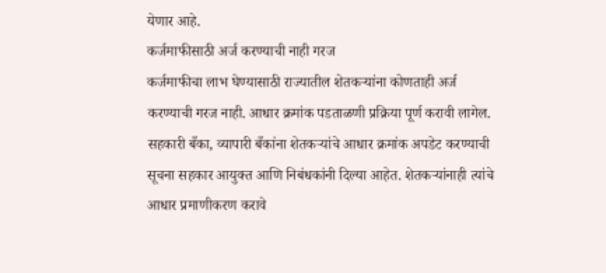येणार आहे.
कर्जमाफीसाठी अर्ज करण्याची नाही गरज
कर्जमाफीचा लाभ घेण्यासाठी राज्यातील शेतकऱ्यांना कोणताही अर्ज करण्याची गरज नाही. आधार क्रमांक पडताळणी प्रक्रिया पूर्ण करावी लागेल. सहकारी बँका, व्यापारी बँकांना शेतकऱ्यांचे आधार क्रमांक अपडेट करण्याची सूचना सहकार आयुक्त आणि निबंधकांनी दिल्या आहेत. शेतकऱ्यांनाही त्यांचे आधार प्रमाणीकरण करावे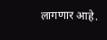लागणार आहे.